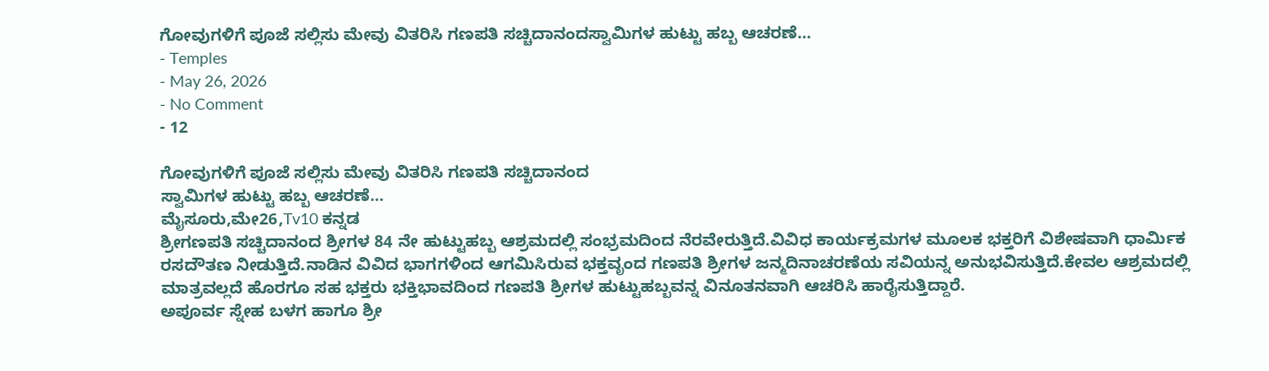ಗೋವುಗಳಿಗೆ ಪೂಜೆ ಸಲ್ಲಿಸು ಮೇವು ವಿತರಿಸಿ ಗಣಪತಿ ಸಚ್ಚಿದಾನಂದಸ್ವಾಮಿಗಳ ಹುಟ್ಟು ಹಬ್ಬ ಆಚರಣೆ…
- Temples
- May 26, 2026
- No Comment
- 12

ಗೋವುಗಳಿಗೆ ಪೂಜೆ ಸಲ್ಲಿಸು ಮೇವು ವಿತರಿಸಿ ಗಣಪತಿ ಸಚ್ಚಿದಾನಂದ
ಸ್ವಾಮಿಗಳ ಹುಟ್ಟು ಹಬ್ಬ ಆಚರಣೆ…
ಮೈಸೂರು,ಮೇ26,Tv10 ಕನ್ನಡ
ಶ್ರೀಗಣಪತಿ ಸಚ್ಚಿದಾನಂದ ಶ್ರೀಗಳ 84 ನೇ ಹುಟ್ಟುಹಬ್ಬ ಆಶ್ರಮದಲ್ಲಿ ಸಂಭ್ರಮದಿಂದ ನೆರವೇರುತ್ತಿದೆ.ವಿವಿಧ ಕಾರ್ಯಕ್ರಮಗಳ ಮೂಲಕ ಭಕ್ತರಿಗೆ ವಿಶೇಷವಾಗಿ ಧಾರ್ಮಿಕ ರಸದೌತಣ ನೀಡುತ್ತಿದೆ.ನಾಡಿನ ವಿವಿದ ಭಾಗಗಳಿಂದ ಆಗಮಿಸಿರುವ ಭಕ್ತವೃಂದ ಗಣಪತಿ ಶ್ರೀಗಳ ಜನ್ಮದಿನಾಚರಣೆಯ ಸವಿಯನ್ನ ಅನುಭವಿಸುತ್ತಿದೆ.ಕೇವಲ ಆಶ್ರಮದಲ್ಲಿ ಮಾತ್ರವಲ್ಲದೆ ಹೊರಗೂ ಸಹ ಭಕ್ತರು ಭಕ್ತಿಭಾವದಿಂದ ಗಣಪತಿ ಶ್ರೀಗಳ ಹುಟ್ಟುಹಬ್ಬವನ್ನ ವಿನೂತನವಾಗಿ ಆಚರಿಸಿ ಹಾರೈಸುತ್ತಿದ್ದಾರೆ.
ಅಪೂರ್ವ ಸ್ನೇಹ ಬಳಗ ಹಾಗೂ ಶ್ರೀ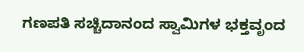ಗಣಪತಿ ಸಚ್ಚಿದಾನಂದ ಸ್ವಾಮಿಗಳ ಭಕ್ತವೃಂದ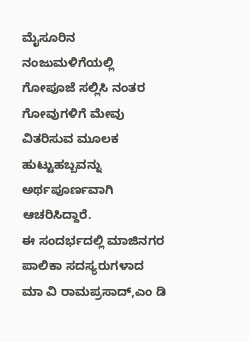ಮೈಸೂರಿನ ನಂಜುಮಳಿಗೆಯಲ್ಲಿ ಗೋಪೂಜೆ ಸಲ್ಲಿಸಿ ನಂತರ ಗೋವುಗಳಿಗೆ ಮೇವು ವಿತರಿಸುವ ಮೂಲಕ ಹುಟ್ಟುಹಬ್ಬವನ್ನು ಅರ್ಥಪೂರ್ಣವಾಗಿ ಆಚರಿಸಿದ್ದಾರೆ.
ಈ ಸಂದರ್ಭದಲ್ಲಿ ಮಾಜಿನಗರ ಪಾಲಿಕಾ ಸದಸ್ಯರುಗಳಾದ ಮಾ ವಿ ರಾಮಪ್ರಸಾದ್,ಎಂ ಡಿ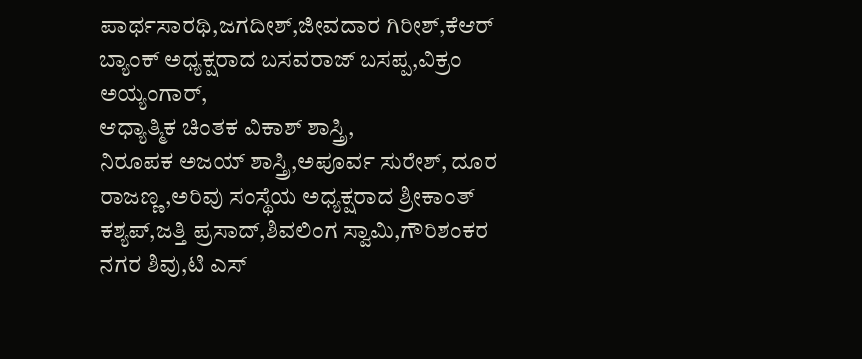ಪಾರ್ಥಸಾರಥಿ,ಜಗದೀಶ್,ಜೀವದಾರ ಗಿರೀಶ್,ಕೆಆರ್ ಬ್ಯಾಂಕ್ ಅಧ್ಯಕ್ಷರಾದ ಬಸವರಾಜ್ ಬಸಪ್ಪ,ವಿಕ್ರಂ ಅಯ್ಯಂಗಾರ್,
ಆಧ್ಯಾತ್ಮಿಕ ಚಿಂತಕ ವಿಕಾಶ್ ಶಾಸ್ತ್ರಿ,
ನಿರೂಪಕ ಅಜಯ್ ಶಾಸ್ತ್ರಿ,ಅಪೂರ್ವ ಸುರೇಶ್, ದೂರ ರಾಜಣ್ಣ,ಅರಿವು ಸಂಸ್ಥೆಯ ಅಧ್ಯಕ್ಷರಾದ ಶ್ರೀಕಾಂತ್ ಕಶ್ಯಪ್,ಜತ್ತಿ ಪ್ರಸಾದ್,ಶಿವಲಿಂಗ ಸ್ವಾಮಿ,ಗೌರಿಶಂಕರ ನಗರ ಶಿವು,ಟಿ ಎಸ್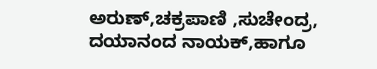ಅರುಣ್,ಚಕ್ರಪಾಣಿ ,ಸುಚೇಂದ್ರ,
ದಯಾನಂದ ನಾಯಕ್,ಹಾಗೂ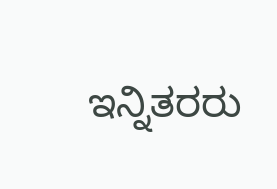ಇನ್ನಿತರರು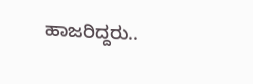ಹಾಜರಿದ್ದರು..